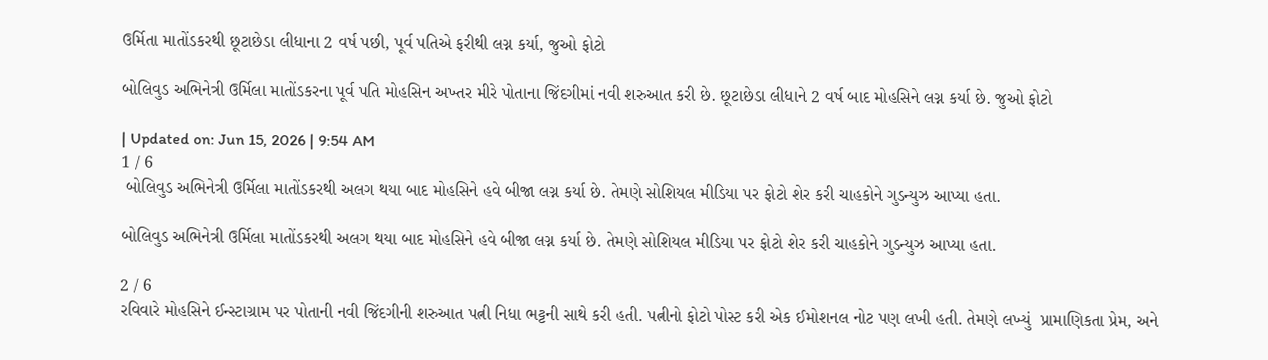ઉર્મિતા માતોંડકરથી છૂટાછેડા લીધાના 2 વર્ષ પછી, પૂર્વ પતિએ ફરીથી લગ્ન કર્યા, જુઓ ફોટો

બોલિવુડ અભિનેત્રી ઉર્મિલા માતોંડકરના પૂર્વ પતિ મોહસિન અખ્તર મીરે પોતાના જિંદગીમાં નવી શરુઆત કરી છે. છૂટાછેડા લીધાને 2 વર્ષ બાદ મોહસિને લગ્ન કર્યા છે. જુઓ ફોટો

| Updated on: Jun 15, 2026 | 9:54 AM
1 / 6
 બોલિવુડ અભિનેત્રી ઉર્મિલા માતોંડકરથી અલગ થયા બાદ મોહસિને હવે બીજા લગ્ન કર્યા છે. તેમણે સોશિયલ મીડિયા પર ફોટો શેર કરી ચાહકોને ગુડન્યુઝ આપ્યા હતા.

બોલિવુડ અભિનેત્રી ઉર્મિલા માતોંડકરથી અલગ થયા બાદ મોહસિને હવે બીજા લગ્ન કર્યા છે. તેમણે સોશિયલ મીડિયા પર ફોટો શેર કરી ચાહકોને ગુડન્યુઝ આપ્યા હતા.

2 / 6
રવિવારે મોહસિને ઈન્સ્ટાગ્રામ પર પોતાની નવી જિંદગીની શરુઆત પત્ની નિધા ભટ્ટની સાથે કરી હતી. પત્નીનો ફોટો પોસ્ટ કરી એક ઈમોશનલ નોટ પણ લખી હતી. તેમણે લખ્યું  પ્રામાણિકતા પ્રેમ, અને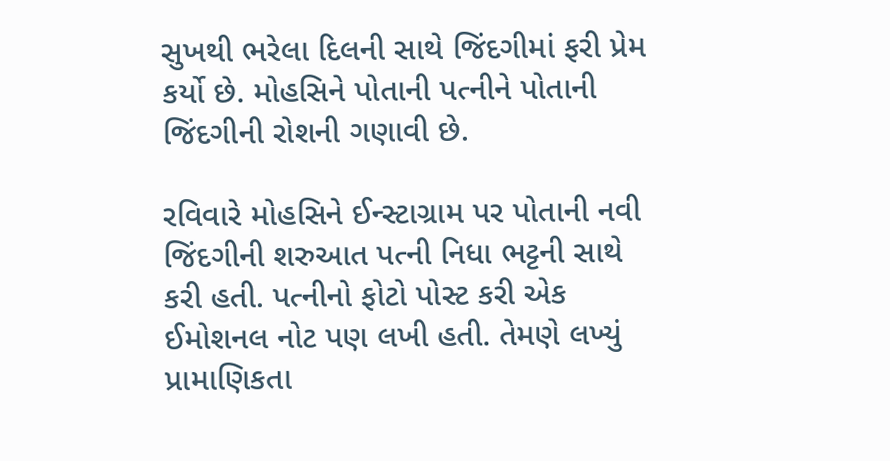સુખથી ભરેલા દિલની સાથે જિંદગીમાં ફરી પ્રેમ કર્યો છે. મોહસિને પોતાની પત્નીને પોતાની જિંદગીની રોશની ગણાવી છે.

રવિવારે મોહસિને ઈન્સ્ટાગ્રામ પર પોતાની નવી જિંદગીની શરુઆત પત્ની નિધા ભટ્ટની સાથે કરી હતી. પત્નીનો ફોટો પોસ્ટ કરી એક ઈમોશનલ નોટ પણ લખી હતી. તેમણે લખ્યું પ્રામાણિકતા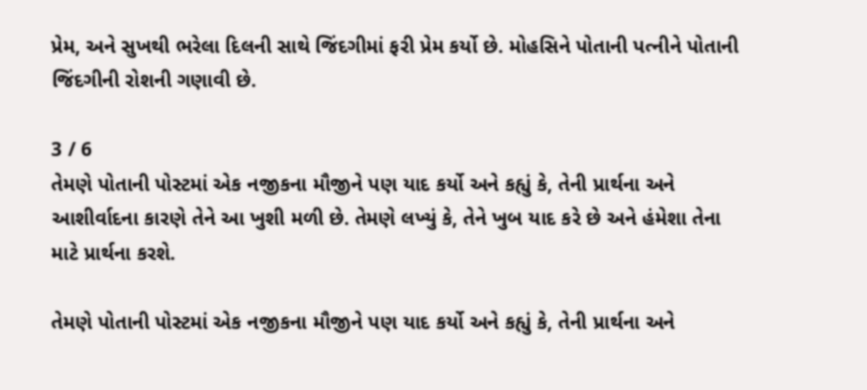પ્રેમ, અને સુખથી ભરેલા દિલની સાથે જિંદગીમાં ફરી પ્રેમ કર્યો છે. મોહસિને પોતાની પત્નીને પોતાની જિંદગીની રોશની ગણાવી છે.

3 / 6
તેમણે પોતાની પોસ્ટમાં એક નજીકના મૌજીને પણ યાદ કર્યો અને કહ્યું કે, તેની પ્રાર્થના અને આશીર્વાદના કારણે તેને આ ખુશી મળી છે. તેમણે લખ્યું કે, તેને ખુબ યાદ કરે છે અને હંમેશા તેના માટે પ્રાર્થના કરશે.

તેમણે પોતાની પોસ્ટમાં એક નજીકના મૌજીને પણ યાદ કર્યો અને કહ્યું કે, તેની પ્રાર્થના અને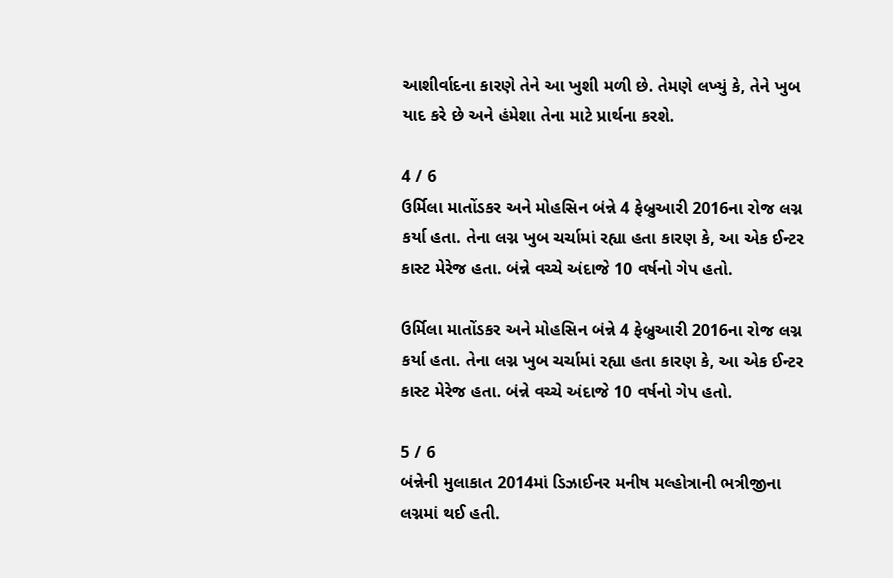આશીર્વાદના કારણે તેને આ ખુશી મળી છે. તેમણે લખ્યું કે, તેને ખુબ યાદ કરે છે અને હંમેશા તેના માટે પ્રાર્થના કરશે.

4 / 6
ઉર્મિલા માતોંડકર અને મોહસિન બંન્ને 4 ફેબ્રુઆરી 2016ના રોજ લગ્ન કર્યા હતા. તેના લગ્ન ખુબ ચર્ચામાં રહ્યા હતા કારણ કે, આ એક ઈન્ટર કાસ્ટ મેરેજ હતા. બંન્ને વચ્ચે અંદાજે 10 વર્ષનો ગેપ હતો.

ઉર્મિલા માતોંડકર અને મોહસિન બંન્ને 4 ફેબ્રુઆરી 2016ના રોજ લગ્ન કર્યા હતા. તેના લગ્ન ખુબ ચર્ચામાં રહ્યા હતા કારણ કે, આ એક ઈન્ટર કાસ્ટ મેરેજ હતા. બંન્ને વચ્ચે અંદાજે 10 વર્ષનો ગેપ હતો.

5 / 6
બંન્નેની મુલાકાત 2014માં ડિઝાઈનર મનીષ મલ્હોત્રાની ભત્રીજીના લગ્નમાં થઈ હતી.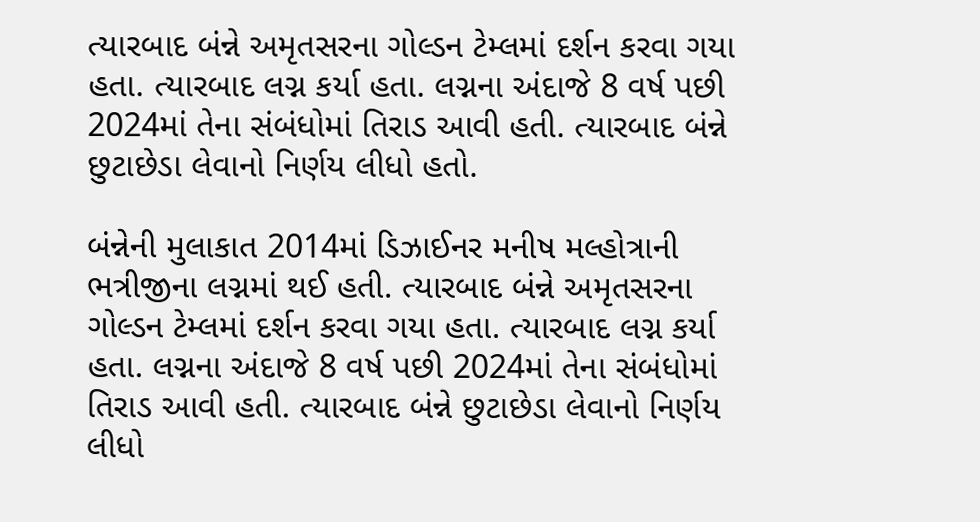ત્યારબાદ બંન્ને અમૃતસરના ગોલ્ડન ટેમ્લમાં દર્શન કરવા ગયા હતા. ત્યારબાદ લગ્ન કર્યા હતા. લગ્નના અંદાજે 8 વર્ષ પછી 2024માં તેના સંબંધોમાં તિરાડ આવી હતી. ત્યારબાદ બંન્ને છુટાછેડા લેવાનો નિર્ણય લીધો હતો.

બંન્નેની મુલાકાત 2014માં ડિઝાઈનર મનીષ મલ્હોત્રાની ભત્રીજીના લગ્નમાં થઈ હતી. ત્યારબાદ બંન્ને અમૃતસરના ગોલ્ડન ટેમ્લમાં દર્શન કરવા ગયા હતા. ત્યારબાદ લગ્ન કર્યા હતા. લગ્નના અંદાજે 8 વર્ષ પછી 2024માં તેના સંબંધોમાં તિરાડ આવી હતી. ત્યારબાદ બંન્ને છુટાછેડા લેવાનો નિર્ણય લીધો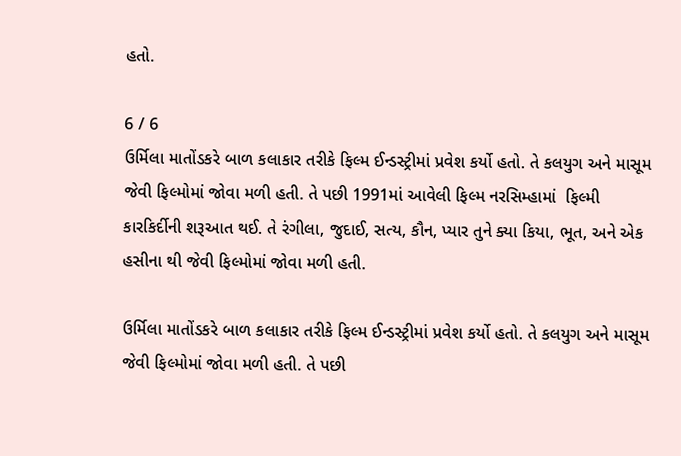હતો.

6 / 6
ઉર્મિલા માતોંડકરે બાળ કલાકાર તરીકે ફિલ્મ ઈન્ડસ્ટ્રીમાં પ્રવેશ કર્યો હતો. તે કલયુગ અને માસૂમ જેવી ફિલ્મોમાં જોવા મળી હતી. તે પછી 1991માં આવેલી ફિલ્મ નરસિમ્હામાં  ફિલ્મી કારકિર્દીની શરૂઆત થઈ. તે રંગીલા, જુદાઈ, સત્ય, કૌન, પ્યાર તુને ક્યા કિયા, ભૂત, અને એક હસીના થી જેવી ફિલ્મોમાં જોવા મળી હતી.

ઉર્મિલા માતોંડકરે બાળ કલાકાર તરીકે ફિલ્મ ઈન્ડસ્ટ્રીમાં પ્રવેશ કર્યો હતો. તે કલયુગ અને માસૂમ જેવી ફિલ્મોમાં જોવા મળી હતી. તે પછી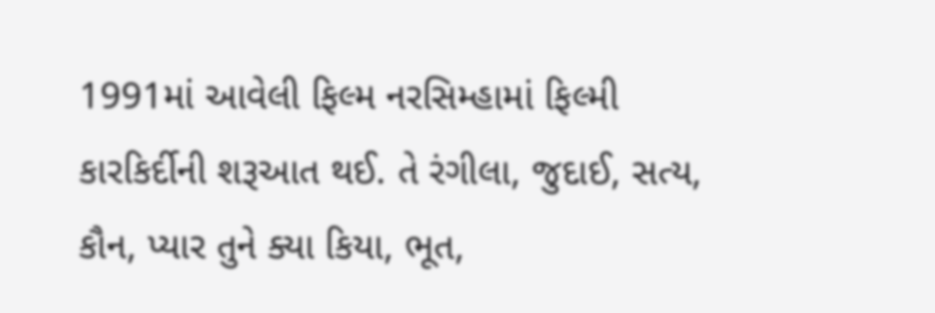1991માં આવેલી ફિલ્મ નરસિમ્હામાં ફિલ્મી કારકિર્દીની શરૂઆત થઈ. તે રંગીલા, જુદાઈ, સત્ય, કૌન, પ્યાર તુને ક્યા કિયા, ભૂત,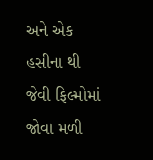અને એક હસીના થી જેવી ફિલ્મોમાં જોવા મળી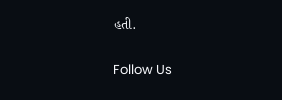હતી.

Follow Us